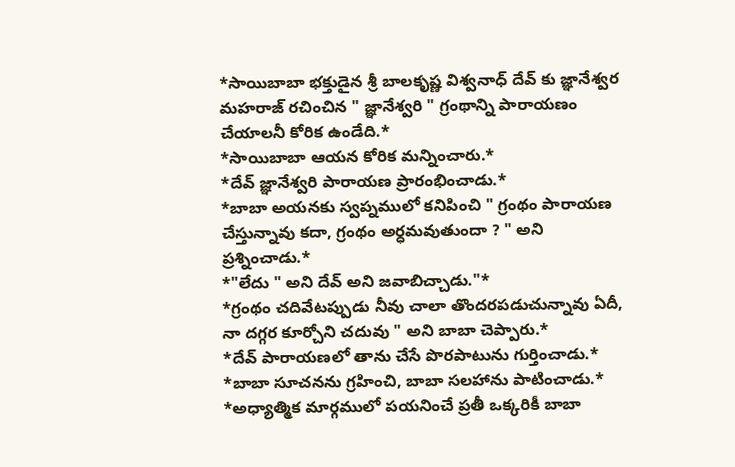*సాయిబాబా భక్తుడైన శ్రీ బాలకృష్ణ విశ్వనాధ్ దేవ్ కు జ్ఞానేశ్వర మహరాజ్ రచించిన " జ్ఞానేశ్వరి " గ్రంథాన్ని పారాయణం చేయాలనీ కోరిక ఉండేది.*
*సాయిబాబా ఆయన కోరిక మన్నించారు.*
*దేవ్ జ్ఞానేశ్వరి పారాయణ ప్రారంభించాడు.*
*బాబా అయనకు స్వప్నములో కనిపించి " గ్రంథం పారాయణ చేస్తున్నావు కదా, గ్రంథం అర్ధమవుతుందా ? " అని ప్రశ్నించాడు.*
*"లేదు " అని దేవ్ అని జవాబిచ్చాడు."*
*గ్రంథం చదివేటప్పుడు నీవు చాలా తొందరపడుచున్నావు ఏదీ, నా దగ్గర కూర్చోని చదువు " అని బాబా చెప్పారు.*
*దేవ్ పారాయణలో తాను చేసే పొరపాటును గుర్తించాడు.*
*బాబా సూచనను గ్రహించి, బాబా సలహాను పాటించాడు.*
*అధ్యాత్మిక మార్గములో పయనించే ప్రతీ ఒక్కరికీ బాబా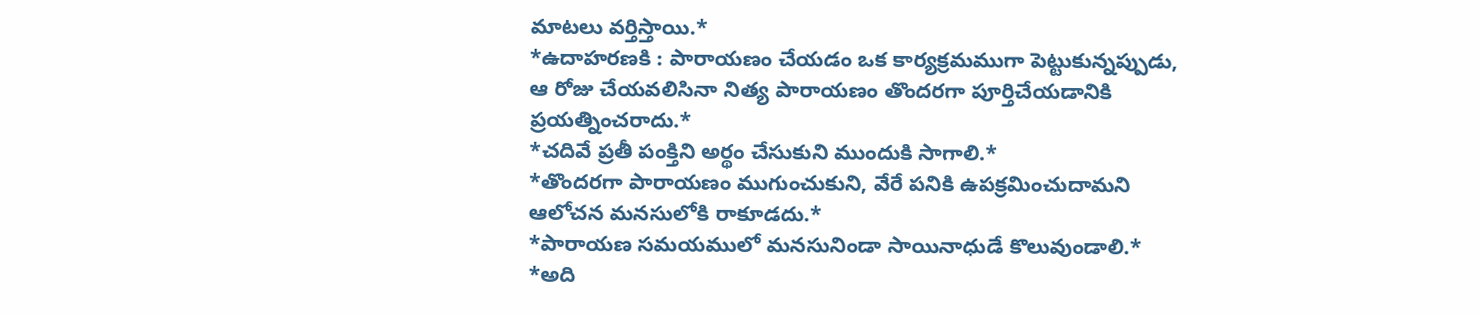మాటలు వర్తిస్తాయి.*
*ఉదాహరణకి : పారాయణం చేయడం ఒక కార్యక్రమముగా పెట్టుకున్నప్పుడు, ఆ రోజు చేయవలిసినా నిత్య పారాయణం తొందరగా పూర్తిచేయడానికి ప్రయత్నించరాదు.*
*చదివే ప్రతీ పంక్తిని అర్థం చేసుకుని ముందుకి సాగాలి.*
*తొందరగా పారాయణం ముగుంచుకుని, వేరే పనికి ఉపక్రమించుదామని ఆలోచన మనసులోకి రాకూడదు.*
*పారాయణ సమయములో మనసునిండా సాయినాధుడే కొలువుండాలి.*
*అది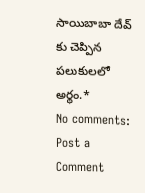సాయిబాబా దేవ్ కు చెప్పిన పలుకులలో అర్థం.*
No comments:
Post a Comment